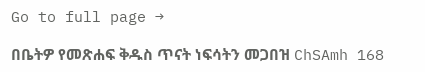Go to full page →

በቤትዎ የመጽሐፍ ቅዱስ ጥናት ነፍሳትን መጋበዝ ChSAmh 168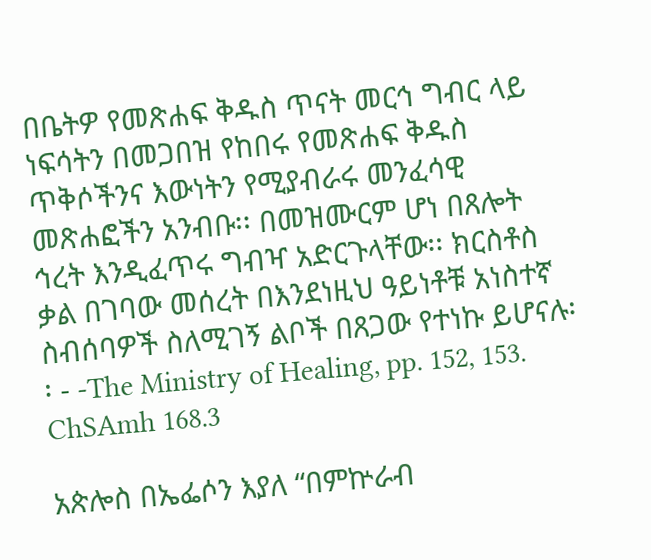በቤትዎ የመጽሐፍ ቅዱስ ጥናት መርኅ ግብር ላይ ነፍሳትን በመጋበዝ የከበሩ የመጽሐፍ ቅዱስ ጥቅሶችንና እውነትን የሚያብራሩ መንፈሳዊ መጽሐፎችን አንብቡ፡፡ በመዝሙርም ሆነ በጸሎት ኅረት እንዲፈጥሩ ግብዣ አድርጉላቸው፡፡ ክርስቶስ ቃል በገባው መሰረት በእንደነዚህ ዓይነቶቹ አነስተኛ ስብሰባዎች ስለሚገኝ ልቦች በጸጋው የተነኩ ይሆናሉ፡፡ - -The Ministry of Healing, pp. 152, 153. ChSAmh 168.3

አጵሎስ በኤፌሶን እያለ “በምኵራብ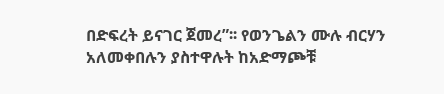በድፍረት ይናገር ጀመረ”፡፡ የወንጌልን ሙሉ ብርሃን አለመቀበሉን ያስተዋሉት ከአድማጮቹ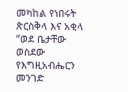መካከል የነበሩት ጵርስቅላ እና አቂላ “ወደ ቤታቸው ወስደው የእግዚአብሔርን መንገድ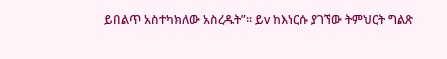ይበልጥ አስተካክለው አስረዱት”፡፡ ይv ከእነርሱ ያገኘው ትምህርት ግልጽ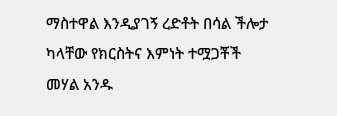ማስተዋል እንዲያገኝ ረድቶት በሳል ችሎታ ካላቸው የክርስትና እምነት ተሟጋቾች መሃል አንዱ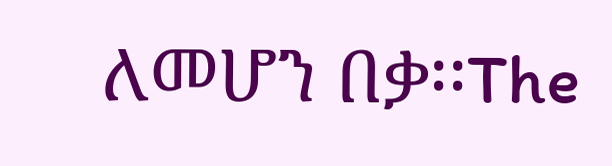ለመሆን በቃ፡፡The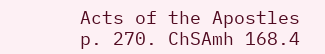Acts of the Apostles p. 270. ChSAmh 168.4